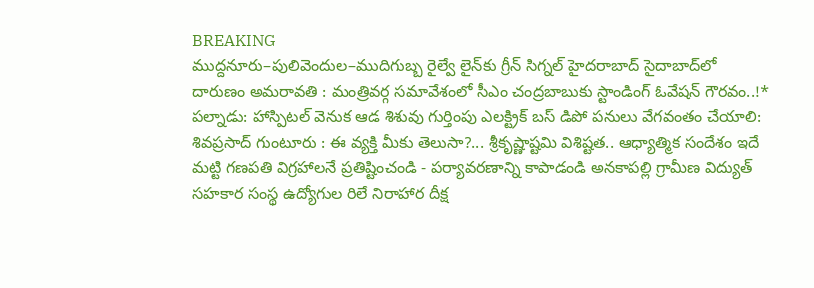BREAKING
ముద్దనూరు–పులివెందుల–ముదిగుబ్బ రైల్వే లైన్‌కు గ్రీన్ సిగ్నల్ హైదరాబాద్ సైదాబాద్‌లో దారుణం అమరావతి : మంత్రివర్గ సమావేశంలో సీఎం చంద్రబాబుకు స్టాండింగ్ ఓవేషన్ గౌరవం..!* పల్నాడు: హాస్పిటల్ వెనుక ఆడ శిశువు గుర్తింపు ఎలక్ట్రిక్ బస్ డిపో పనులు వేగవంతం చేయాలి: శివప్రసాద్ గుంటూరు : ఈ వ్యక్తి మీకు తెలుసా?... శ్రీకృష్ణాష్టమి విశిష్టత.. ఆధ్యాత్మిక సందేశం ఇదే మట్టి గణపతి విగ్రహాలనే ప్రతిష్టించండి - పర్యావరణాన్ని కాపాడండి అనకాపల్లి గ్రామీణ విద్యుత్ సహకార సంస్థ ఉద్యోగుల రిలే నిరాహార దీక్ష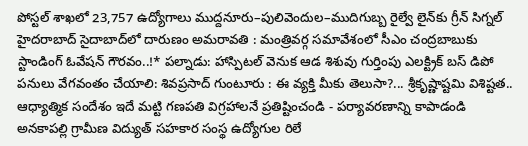పోస్టల్ శాఖలో 23,757 ఉద్యోగాలు ముద్దనూరు–పులివెందుల–ముదిగుబ్బ రైల్వే లైన్‌కు గ్రీన్ సిగ్నల్ హైదరాబాద్ సైదాబాద్‌లో దారుణం అమరావతి : మంత్రివర్గ సమావేశంలో సీఎం చంద్రబాబుకు స్టాండింగ్ ఓవేషన్ గౌరవం..!* పల్నాడు: హాస్పిటల్ వెనుక ఆడ శిశువు గుర్తింపు ఎలక్ట్రిక్ బస్ డిపో పనులు వేగవంతం చేయాలి: శివప్రసాద్ గుంటూరు : ఈ వ్యక్తి మీకు తెలుసా?... శ్రీకృష్ణాష్టమి విశిష్టత.. ఆధ్యాత్మిక సందేశం ఇదే మట్టి గణపతి విగ్రహాలనే ప్రతిష్టించండి - పర్యావరణాన్ని కాపాడండి అనకాపల్లి గ్రామీణ విద్యుత్ సహకార సంస్థ ఉద్యోగుల రిలే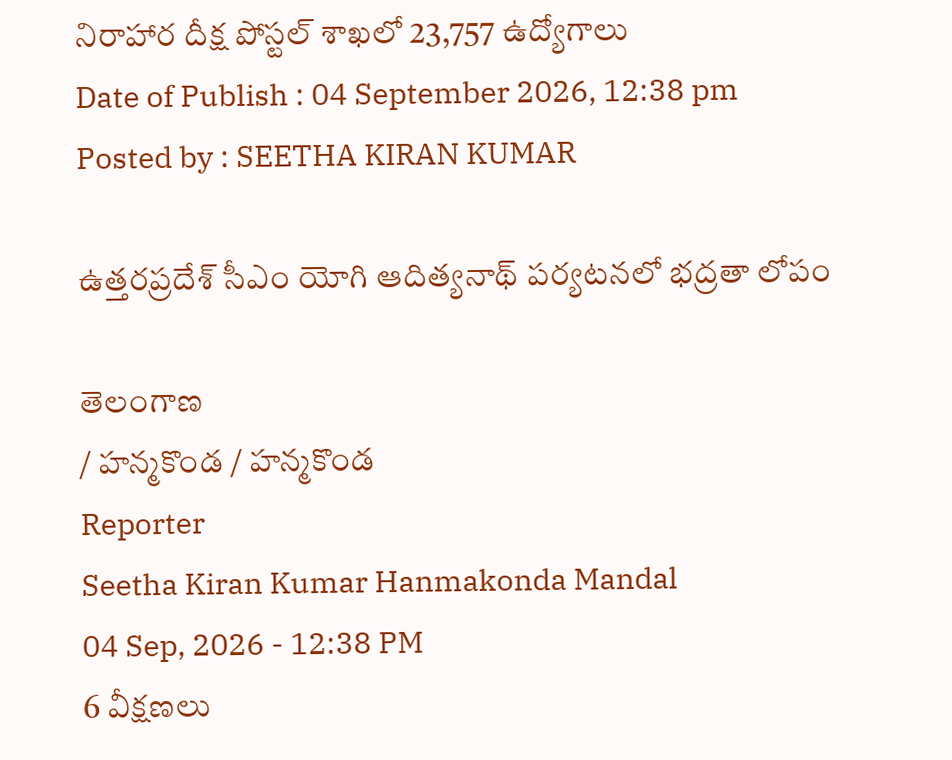నిరాహార దీక్ష పోస్టల్ శాఖలో 23,757 ఉద్యోగాలు
Date of Publish : 04 September 2026, 12:38 pm
Posted by : SEETHA KIRAN KUMAR

ఉత్తరప్రదేశ్ సీఎం యోగి ఆదిత్యనాథ్ పర్యటనలో భద్రతా లోపం

తెలంగాణ
/ హన్మకొండ / హన్మకొండ
Reporter
Seetha Kiran Kumar Hanmakonda Mandal
04 Sep, 2026 - 12:38 PM
6 వీక్షణలు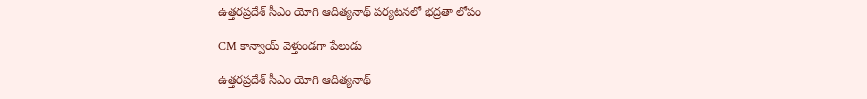ఉత్తరప్రదేశ్ సీఎం యోగి ఆదిత్యనాథ్ పర్యటనలో భద్రతా లోపం

CM కాన్వాయ్ వెళ్తుండగా పేలుడు

ఉత్తరప్రదేశ్ సీఎం యోగి ఆదిత్యనాథ్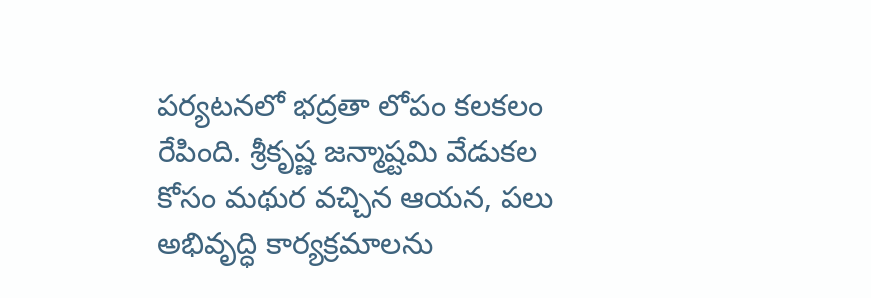పర్యటనలో భద్రతా లోపం కలకలం రేపింది. శ్రీకృష్ణ జన్మాష్టమి వేడుకల కోసం మథుర వచ్చిన ఆయన, పలు అభివృద్ధి కార్యక్రమాలను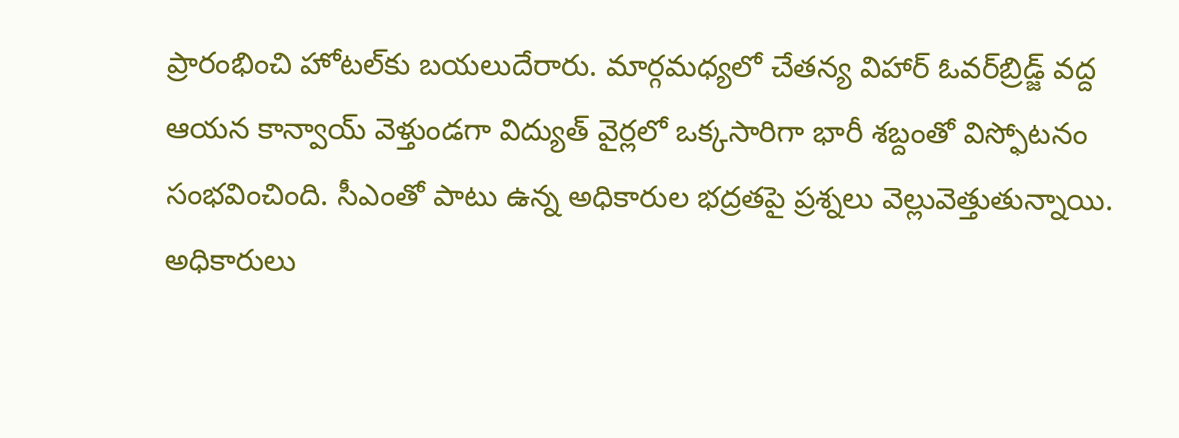ప్రారంభించి హోటల్‌కు బయలుదేరారు. మార్గమధ్యలో చేతన్య విహార్ ఓవర్‌బ్రిడ్జ్ వద్ద ఆయన కాన్వాయ్ వెళ్తుండగా విద్యుత్ వైర్లలో ఒక్కసారిగా భారీ శబ్దంతో విస్ఫోటనం సంభవించింది. సీఎంతో పాటు ఉన్న అధికారుల భద్రతపై ప్రశ్నలు వెల్లువెత్తుతున్నాయి. అధికారులు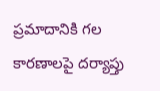ప్రమాదానికి గల కారణాలపై దర్యాప్తు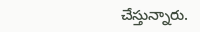చేస్తున్నారు.